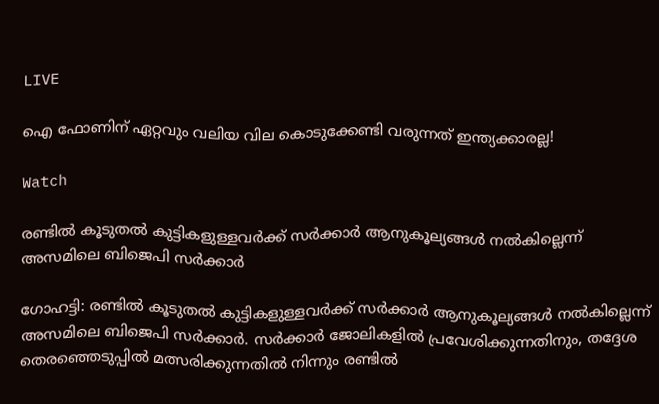LIVE

ഐ ഫോണിന് ഏറ്റവും വലിയ വില കൊടുക്കേണ്ടി വരുന്നത് ഇന്ത്യക്കാരല്ല!

Watch

രണ്ടില്‍ കൂടുതല്‍ കുട്ടികളുള്ളവര്‍ക്ക് സര്‍ക്കാര്‍ ആനുകൂല്യങ്ങള്‍ നല്‍കില്ലെന്ന് അസമിലെ ബിജെപി സര്‍ക്കാര്‍

ഗോഹട്ടി: രണ്ടില്‍ കൂടുതല്‍ കുട്ടികളുള്ളവര്‍ക്ക് സര്‍ക്കാര്‍ ആനുകൂല്യങ്ങള്‍ നല്‍കില്ലെന്ന് അസമിലെ ബിജെപി സര്‍ക്കാര്‍. സര്‍ക്കാര്‍ ജോലികളില്‍ പ്രവേശിക്കുന്നതിനും, തദ്ദേശ തെരഞ്ഞെടുപ്പില്‍ മത്സരിക്കുന്നതില്‍ നിന്നും രണ്ടില്‍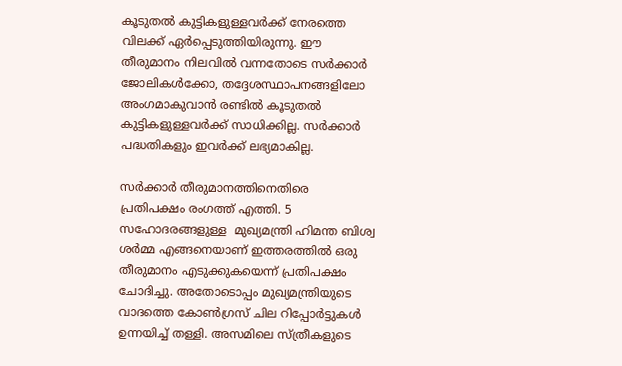കൂടുതല്‍ കുട്ടികളുള്ളവര്‍ക്ക് നേരത്തെ വിലക്ക് ഏര്‍പ്പെടുത്തിയിരുന്നു. ഈ തീരുമാനം നിലവില്‍ വന്നതോടെ സര്‍ക്കാര്‍ ജോലികള്‍ക്കോ, തദ്ദേശസ്ഥാപനങ്ങളിലോ അംഗമാകുവാന്‍ രണ്ടില്‍ കൂടുതല്‍ കുട്ടികളുള്ളവര്‍ക്ക് സാധിക്കില്ല. സര്‍ക്കാര്‍ പദ്ധതികളും ഇവര്‍ക്ക് ലഭ്യമാകില്ല.

സര്‍ക്കാര്‍ തീരുമാനത്തിനെതിരെ പ്രതിപക്ഷം രംഗത്ത് എത്തി. 5 സഹോദരങ്ങളുള്ള  മുഖ്യമന്ത്രി ഹിമന്ത ബിശ്വ ശർമ്മ എങ്ങനെയാണ് ഇത്തരത്തില്‍ ഒരു തീരുമാനം എടുക്കുകയെന്ന് പ്രതിപക്ഷം ചോദിച്ചു. അതോടൊപ്പം മുഖ്യമന്ത്രിയുടെ വാദത്തെ കോൺഗ്രസ് ചില റിപ്പോർട്ടുകൾ ഉന്നയിച്ച് തള്ളി. അസമിലെ സ്ത്രീകളുടെ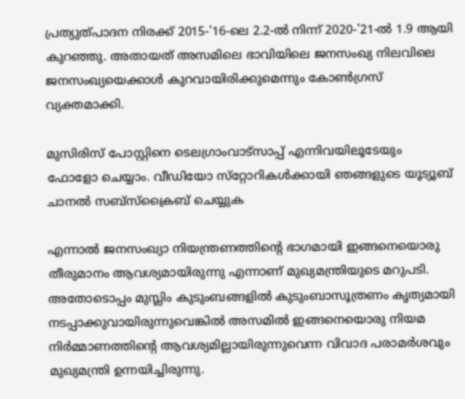പ്രത്യുത്പാദന നിരക്ക് 2015-'16-ലെ 2.2-ൽ നിന്ന് 2020-'21-ൽ 1.9 ആയി കുറഞ്ഞു. അതായത് അസമിലെ ഭാവിയിലെ ജനസംഖ്യ നിലവിലെ ജനസംഖ്യയെക്കാൾ കുറവായിരിക്കുമെന്നും കോൺഗ്രസ് വ്യക്തമാക്കി.

മുസിരിസ് പോസ്റ്റിനെ ടെലഗ്രാംവാട്‌സാപ്പ് എന്നിവയിലൂടേയും  ഫോളോ ചെയ്യാം. വീഡിയോ സ്‌റ്റോറികള്‍ക്കായി ഞങ്ങളുടെ യൂട്യൂബ് ചാനല്‍ സബ്‌സ്‌ക്രൈബ് ചെയ്യുക

എന്നാല്‍ ജനസംഖ്യാ നിയന്ത്രണത്തിന്‍റെ ഭാഗമായി ഇങ്ങനെയൊരു തീരുമാനം ആവശ്യമായിരുന്നു എന്നാണ് മുഖ്യമന്ത്രിയുടെ മറുപടി. അതോടൊപ്പം മുസ്ലിം കുടുംബങ്ങളില്‍ കുടുംബാസൂത്രണം കൃത്യമായി നടപ്പാക്കുവായിരുന്നുവെങ്കില്‍ അസമില്‍ ഇങ്ങനെയൊരു നിയമ നിര്‍മ്മാണത്തിന്‍റെ ആവശ്യമില്ലായിരുന്നുവെന്ന വിവാദ പരാമര്‍ശവും മുഖ്യമന്ത്രി ഉന്നയിച്ചിരുന്നു.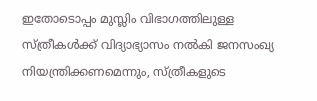ഇതോടൊപ്പം മുസ്ലിം വിഭാഗത്തിലുള്ള സ്ത്രീകള്‍ക്ക് വിദ്യാഭ്യാസം നൽകി ജനസംഖ്യ നിയന്ത്രിക്കണമെന്നും, സ്ത്രീകളുടെ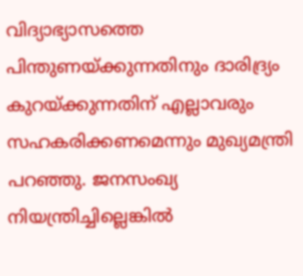വിദ്യാഭ്യാസത്തെ പിന്തുണയ്ക്കുന്നതിനും ദാരിദ്ര്യം കുറയ്ക്കുന്നതിന് എല്ലാവരും സഹകരിക്കണമെന്നും മുഖ്യമന്ത്രി പറഞ്ഞു. ജനസംഖ്യ നിയന്ത്രിച്ചില്ലെങ്കിൽ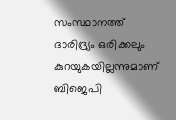സംസ്ഥാനത്ത് ദാരിദ്ര്യം ഒരിക്കലും കുറയുകയില്ലന്നുമാണ് ബിജെപി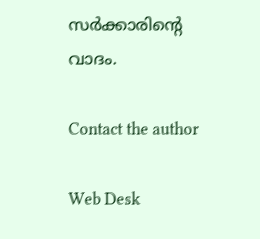സര്‍ക്കാരിന്‍റെ വാദം.

Contact the author

Web Desk